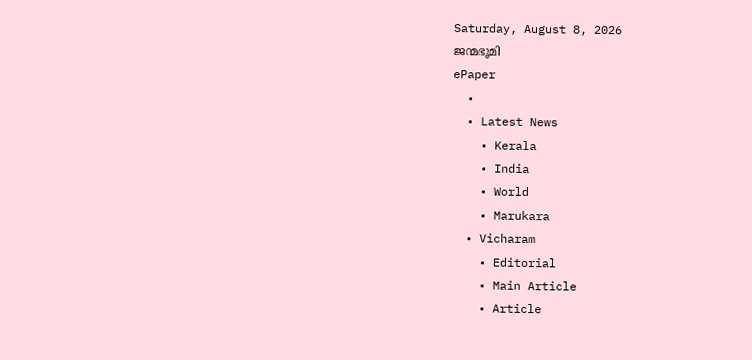Saturday, August 8, 2026
ജന്മഭൂമി
ePaper
  •
  • Latest News
    • Kerala
    • India
    • World
    • Marukara
  • Vicharam
    • Editorial
    • Main Article
    • Article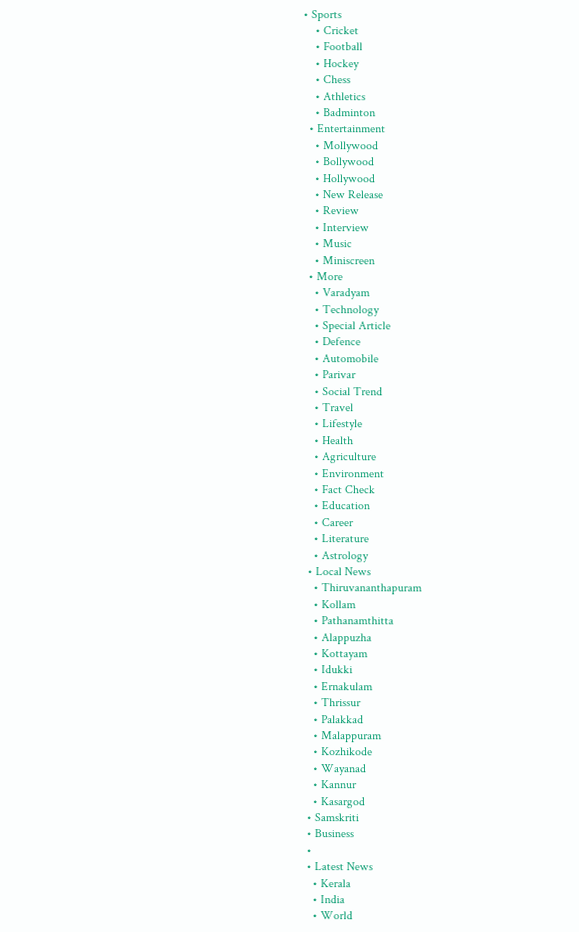• Sports
    • Cricket
    • Football
    • Hockey
    • Chess
    • Athletics
    • Badminton
  • Entertainment
    • Mollywood
    • Bollywood
    • Hollywood
    • New Release
    • Review
    • Interview
    • Music
    • Miniscreen
  • More
    • Varadyam
    • Technology
    • Special Article
    • Defence
    • Automobile
    • Parivar
    • Social Trend
    • Travel
    • Lifestyle
    • Health
    • Agriculture
    • Environment
    • Fact Check
    • Education
    • Career
    • Literature
    • Astrology
  • Local News
    • Thiruvananthapuram
    • Kollam
    • Pathanamthitta
    • Alappuzha
    • Kottayam
    • Idukki
    • Ernakulam
    • Thrissur
    • Palakkad
    • Malappuram
    • Kozhikode
    • Wayanad
    • Kannur
    • Kasargod
  • Samskriti
  • Business
  •
  • Latest News
    • Kerala
    • India
    • World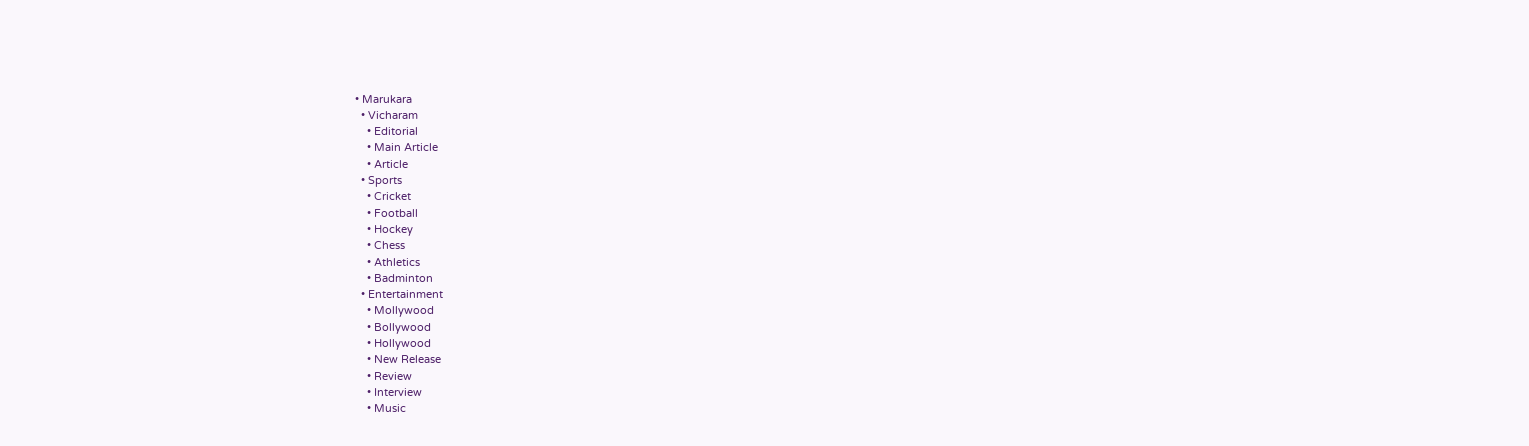• Marukara
  • Vicharam
    • Editorial
    • Main Article
    • Article
  • Sports
    • Cricket
    • Football
    • Hockey
    • Chess
    • Athletics
    • Badminton
  • Entertainment
    • Mollywood
    • Bollywood
    • Hollywood
    • New Release
    • Review
    • Interview
    • Music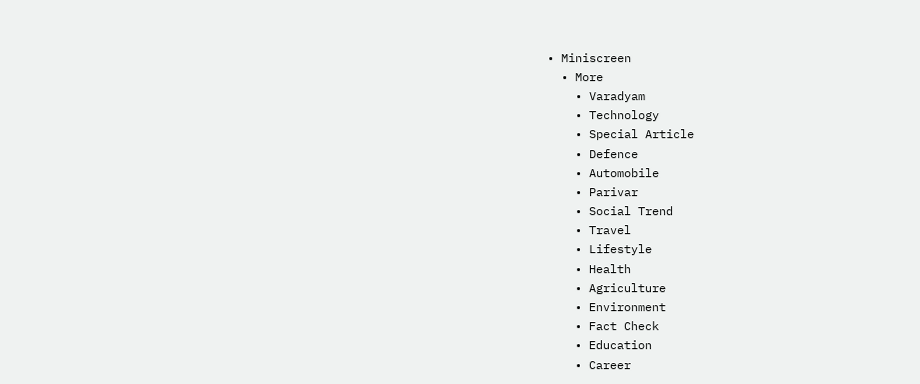• Miniscreen
  • More
    • Varadyam
    • Technology
    • Special Article
    • Defence
    • Automobile
    • Parivar
    • Social Trend
    • Travel
    • Lifestyle
    • Health
    • Agriculture
    • Environment
    • Fact Check
    • Education
    • Career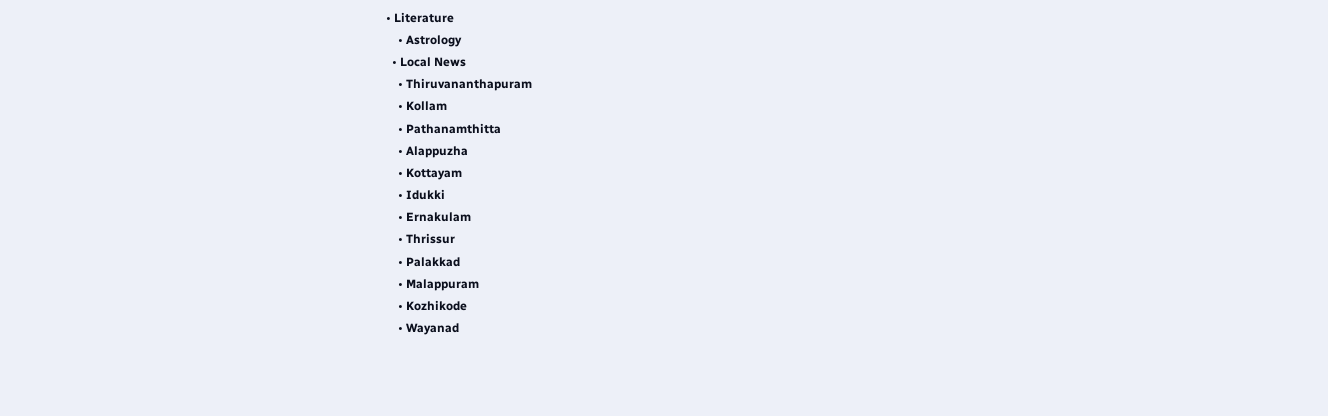• Literature
    • Astrology
  • Local News
    • Thiruvananthapuram
    • Kollam
    • Pathanamthitta
    • Alappuzha
    • Kottayam
    • Idukki
    • Ernakulam
    • Thrissur
    • Palakkad
    • Malappuram
    • Kozhikode
    • Wayanad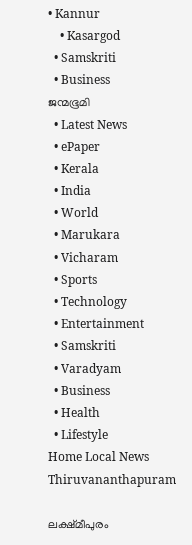• Kannur
    • Kasargod
  • Samskriti
  • Business
ജന്മഭൂമി
  • Latest News
  • ePaper
  • Kerala
  • India
  • World
  • Marukara
  • Vicharam
  • Sports
  • Technology
  • Entertainment
  • Samskriti
  • Varadyam
  • Business
  • Health
  • Lifestyle
Home Local News Thiruvananthapuram

ലക്ഷ്മീപുരം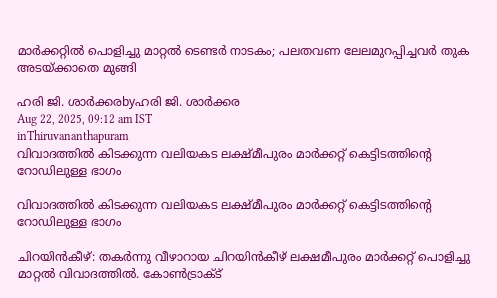മാര്‍ക്കറ്റില്‍ പൊളിച്ചു മാറ്റല്‍ ടെണ്ടര്‍ നാടകം; പലതവണ ലേലമുറപ്പിച്ചവര്‍ തുക അടയ്‌ക്കാതെ മുങ്ങി

ഹരി ജി. ശാര്‍ക്കരbyഹരി ജി. ശാര്‍ക്കര
Aug 22, 2025, 09:12 am IST
inThiruvananthapuram
വിവാദത്തില്‍ കിടക്കുന്ന വലിയകട ലക്ഷ്മീപുരം മാര്‍ക്കറ്റ് കെട്ടിടത്തിന്റെ റോഡിലുള്ള ഭാഗം

വിവാദത്തില്‍ കിടക്കുന്ന വലിയകട ലക്ഷ്മീപുരം മാര്‍ക്കറ്റ് കെട്ടിടത്തിന്റെ റോഡിലുള്ള ഭാഗം

ചിറയിന്‍കീഴ്: തകര്‍ന്നു വീഴാറായ ചിറയിന്‍കീഴ് ലക്ഷമീപുരം മാര്‍ക്കറ്റ് പൊളിച്ചു മാറ്റല്‍ വിവാദത്തില്‍. കോണ്‍ട്രാക്ട്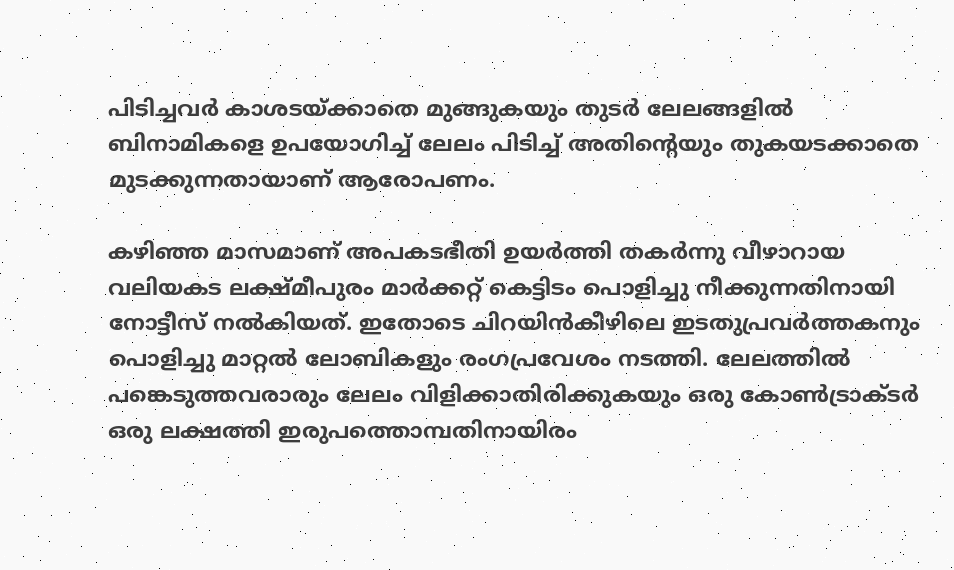പിടിച്ചവര്‍ കാശടയ്‌ക്കാതെ മുങ്ങുകയും തുടര്‍ ലേലങ്ങളില്‍ ബിനാമികളെ ഉപയോഗിച്ച് ലേലം പിടിച്ച് അതിന്റെയും തുകയടക്കാതെ മുടക്കുന്നതായാണ് ആരോപണം.

കഴിഞ്ഞ മാസമാണ് അപകടഭീതി ഉയര്‍ത്തി തകര്‍ന്നു വീഴാറായ വലിയകട ലക്ഷ്മീപുരം മാര്‍ക്കറ്റ് കെട്ടിടം പൊളിച്ചു നീക്കുന്നതിനായി നോട്ടീസ് നല്‍കിയത്. ഇതോടെ ചിറയിന്‍കീഴിലെ ഇടതുപ്രവര്‍ത്തകനും പൊളിച്ചു മാറ്റല്‍ ലോബികളും രംഗപ്രവേശം നടത്തി. ലേലത്തില്‍ പങ്കെടുത്തവരാരും ലേലം വിളിക്കാതിരിക്കുകയും ഒരു കോണ്‍ട്രാക്ടര്‍ ഒരു ലക്ഷത്തി ഇരുപത്തൊമ്പതിനായിരം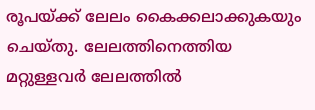രൂപയ്‌ക്ക് ലേലം കൈക്കലാക്കുകയും ചെയ്തു. ലേലത്തിനെത്തിയ മറ്റുള്ളവര്‍ ലേലത്തില്‍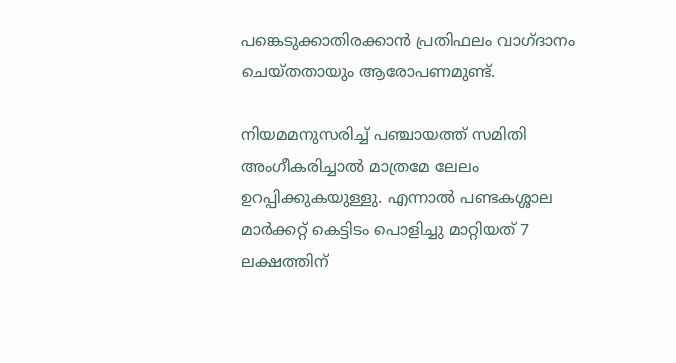പങ്കെടുക്കാതിരക്കാന്‍ പ്രതിഫലം വാഗ്ദാനം ചെയ്തതായും ആരോപണമുണ്ട്.

നിയമമനുസരിച്ച് പഞ്ചായത്ത് സമിതി അംഗീകരിച്ചാല്‍ മാത്രമേ ലേലം ഉറപ്പിക്കുകയുള്ളു. എന്നാല്‍ പണ്ടകശ്ശാല മാര്‍ക്കറ്റ് കെട്ടിടം പൊളിച്ചു മാറ്റിയത് 7 ലക്ഷത്തിന്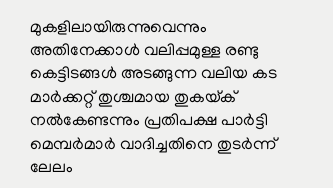മുകളിലായിരുന്നുവെന്നും അതിനേക്കാള്‍ വലിപ്പമുള്ള രണ്ടു കെട്ടിടങ്ങള്‍ അടങ്ങുന്ന വലിയ കട മാര്‍ക്കറ്റ് തുശ്ചമായ തുകയ്‌ക് നല്‍കേണ്ടന്നും പ്രതിപക്ഷ പാര്‍ട്ടി മെമ്പര്‍മാര്‍ വാദിച്ചതിനെ തുടര്‍ന്ന് ലേലം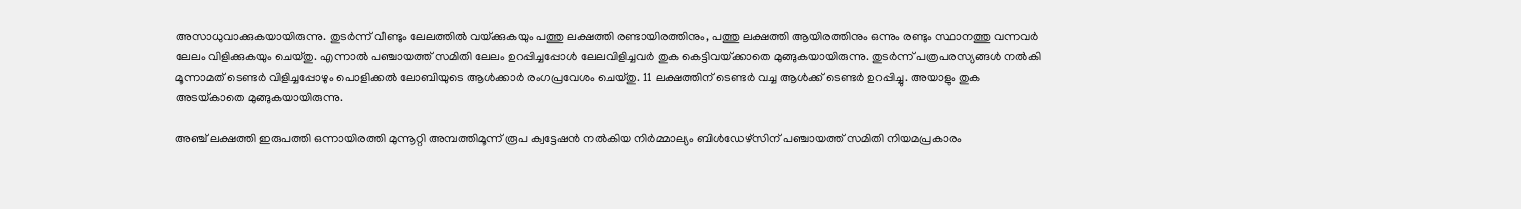അസാധുവാക്കുകയായിരുന്നു. തുടര്‍ന്ന് വീണ്ടും ലേലത്തില്‍ വയ്‌ക്കുകയും പത്തു ലക്ഷത്തി രണ്ടായിരത്തിനും, പത്തു ലക്ഷത്തി ആയിരത്തിനും ഒന്നും രണ്ടും സ്ഥാനത്തു വന്നവര്‍ ലേലം വിളിക്കുകയും ചെയ്തു. എന്നാല്‍ പഞ്ചായത്ത് സമിതി ലേലം ഉറപ്പിച്ചപ്പോള്‍ ലേലവിളിച്ചവര്‍ തുക കെട്ടിവയ്‌ക്കാതെ മുങ്ങുകയായിരുന്നു. തുടര്‍ന്ന് പത്രപരസ്യങ്ങള്‍ നല്‍കി മൂന്നാമത് ടെണ്ടര്‍ വിളിച്ചപ്പോഴും പൊളിക്കല്‍ ലോബിയുടെ ആള്‍ക്കാര്‍ രംഗപ്രവേശം ചെയ്തു. 11 ലക്ഷത്തിന് ടെണ്ടര്‍ വച്ച ആള്‍ക്ക് ടെണ്ടര്‍ ഉറപ്പിച്ചു. അയാളും തുക അടയ്‌കാതെ മുങ്ങുകയായിരുന്നു.

അഞ്ച് ലക്ഷത്തി ഇരുപത്തി ഒന്നായിരത്തി മുന്നൂറ്റി അമ്പത്തിമൂന്ന് രൂപ ക്വട്ടേഷന്‍ നല്‍കിയ നിര്‍മ്മാല്യം ബിള്‍ഡേഴ്‌സിന് പഞ്ചായത്ത് സമിതി നിയമപ്രകാരം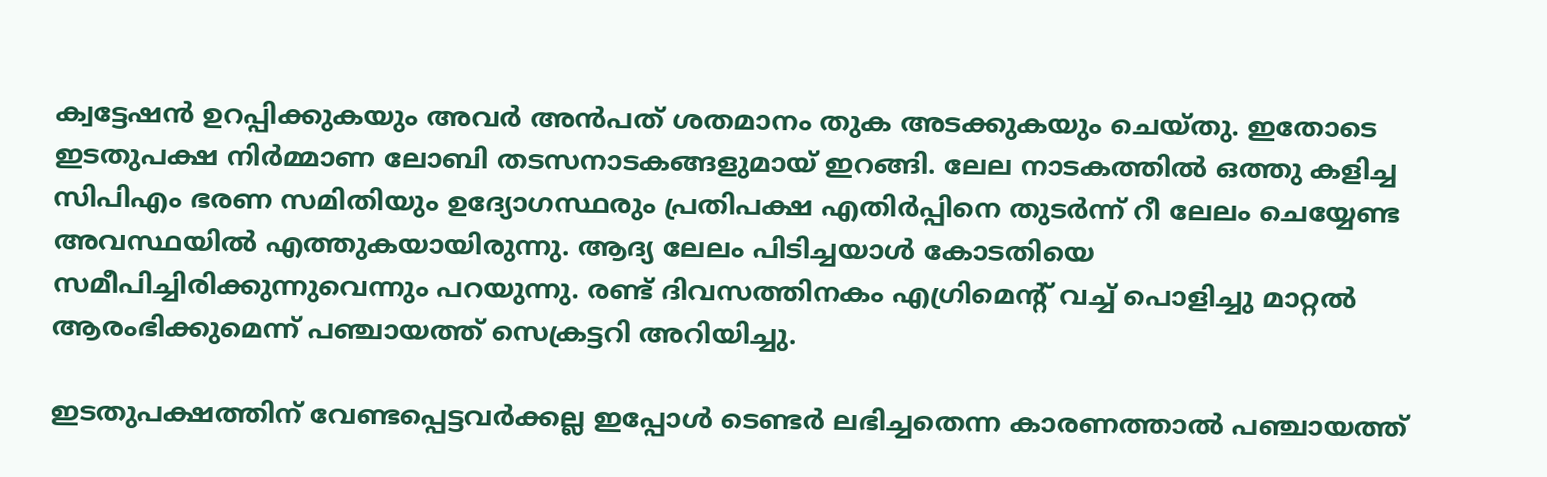ക്വട്ടേഷന്‍ ഉറപ്പിക്കുകയും അവര്‍ അന്‍പത് ശതമാനം തുക അടക്കുകയും ചെയ്തു. ഇതോടെ ഇടതുപക്ഷ നിര്‍മ്മാണ ലോബി തടസനാടകങ്ങളുമായ് ഇറങ്ങി. ലേല നാടകത്തില്‍ ഒത്തു കളിച്ച സിപിഎം ഭരണ സമിതിയും ഉദ്യോഗസ്ഥരും പ്രതിപക്ഷ എതിര്‍പ്പിനെ തുടര്‍ന്ന് റീ ലേലം ചെയ്യേണ്ട അവസ്ഥയില്‍ എത്തുകയായിരുന്നു. ആദ്യ ലേലം പിടിച്ചയാള്‍ കോടതിയെ സമീപിച്ചിരിക്കുന്നുവെന്നും പറയുന്നു. രണ്ട് ദിവസത്തിനകം എഗ്രിമെന്റ് വച്ച് പൊളിച്ചു മാറ്റല്‍ ആരംഭിക്കുമെന്ന് പഞ്ചായത്ത് സെക്രട്ടറി അറിയിച്ചു.

ഇടതുപക്ഷത്തിന് വേണ്ടപ്പെട്ടവര്‍ക്കല്ല ഇപ്പോള്‍ ടെണ്ടര്‍ ലഭിച്ചതെന്ന കാരണത്താല്‍ പഞ്ചായത്ത്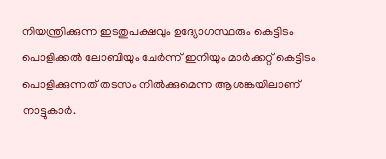നിയന്ത്രിക്കുന്ന ഇടതുപക്ഷവും ഉദ്യോഗസ്ഥരും കെട്ടിടം പൊളിക്കല്‍ ലോബിയും ചേര്‍ന്ന് ഇനിയും മാര്‍ക്കറ്റ് കെട്ടിടം പൊളിക്കുന്നത് തടസം നില്‍ക്കുമെന്ന ആശങ്കയിലാണ് നാട്ടുകാര്‍.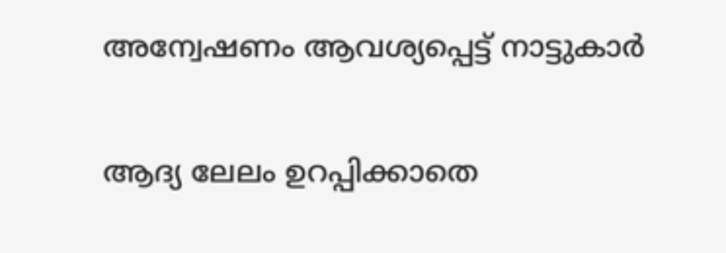അന്വേഷണം ആവശ്യപ്പെട്ട് നാട്ടുകാര്‍

ആദ്യ ലേലം ഉറപ്പിക്കാതെ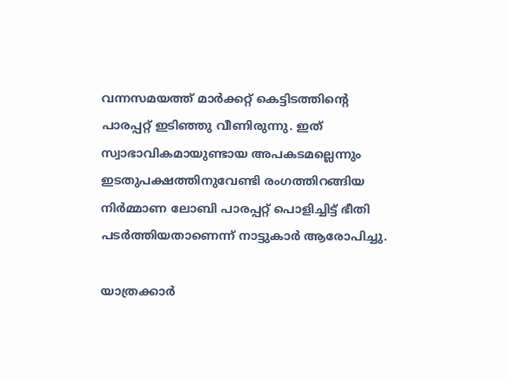വന്നസമയത്ത് മാര്‍ക്കറ്റ് കെട്ടിടത്തിന്റെ പാരപ്പറ്റ് ഇടിഞ്ഞു വീണിരുന്നു. ഇത് സ്വാഭാവികമായുണ്ടായ അപകടമല്ലെന്നും ഇടതുപക്ഷത്തിനുവേണ്ടി രംഗത്തിറങ്ങിയ നിര്‍മ്മാണ ലോബി പാരപ്പറ്റ് പൊളിച്ചിട്ട് ഭീതി പടര്‍ത്തിയതാണെന്ന് നാട്ടുകാര്‍ ആരോപിച്ചു.

യാത്രക്കാര്‍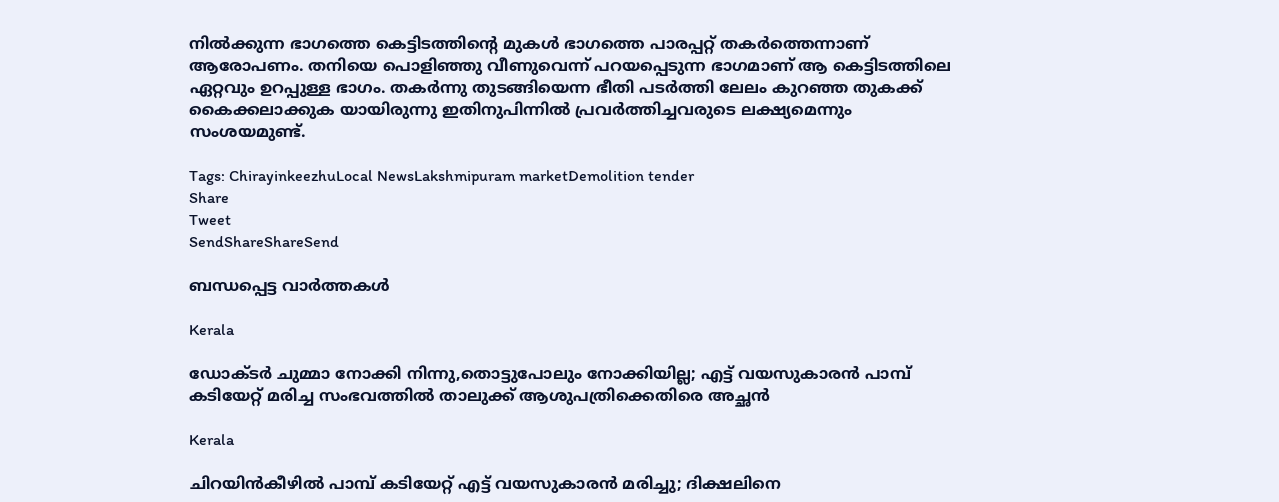നില്‍ക്കുന്ന ഭാഗത്തെ കെട്ടിടത്തിന്റെ മുകള്‍ ഭാഗത്തെ പാരപ്പറ്റ് തകര്‍ത്തെന്നാണ് ആരോപണം. തനിയെ പൊളിഞ്ഞു വീണുവെന്ന് പറയപ്പെടുന്ന ഭാഗമാണ് ആ കെട്ടിടത്തിലെ ഏറ്റവും ഉറപ്പുള്ള ഭാഗം. തകര്‍ന്നു തുടങ്ങിയെന്ന ഭീതി പടര്‍ത്തി ലേലം കുറഞ്ഞ തുകക്ക് കൈക്കലാക്കുക യായിരുന്നു ഇതിനുപിന്നില്‍ പ്രവര്‍ത്തിച്ചവരുടെ ലക്ഷ്യമെന്നും സംശയമുണ്ട്.

Tags: ChirayinkeezhuLocal NewsLakshmipuram marketDemolition tender
Share
Tweet
SendShareShareSend

ബന്ധപ്പെട്ട വാര്‍ത്തകള്‍

Kerala

ഡോക്ടർ ചുമ്മാ നോക്കി നിന്നു,തൊട്ടുപോലും നോക്കിയില്ല; എട്ട് വയസുകാരൻ പാമ്പ് കടിയേറ്റ് മരിച്ച സംഭവത്തിൽ താലുക്ക് ആശുപത്രിക്കെതിരെ അച്ഛൻ

Kerala

ചിറയിൻകീഴിൽ പാമ്പ് കടിയേറ്റ് എട്ട് വയസുകാരൻ മരിച്ചു; ദിക്ഷലിനെ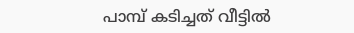പാമ്പ് കടിച്ചത് വീട്ടിൽ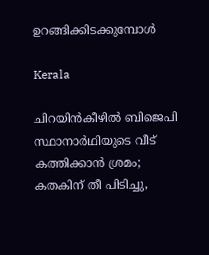ഉറങ്ങിക്കിടക്കുമ്പോൾ

Kerala

ചിറയിൻകീഴിൽ ബിജെപി സ്ഥാനാർഥിയുടെ വീട് കത്തിക്കാൻ ശ്രമം; കതകിന് തീ പിടിച്ചു,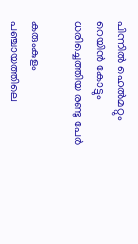പിന്നിൽ ഹെല്‍മറ്റും റെയിന്‍ കോട്ടും ധരിച്ചെത്തിയ രണ്ടു പേർ

കരുംകുളം പഞ്ചായത്തിലെ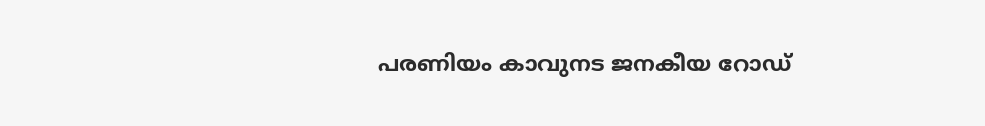പരണിയം കാവുനട ജനകീയ റോഡ്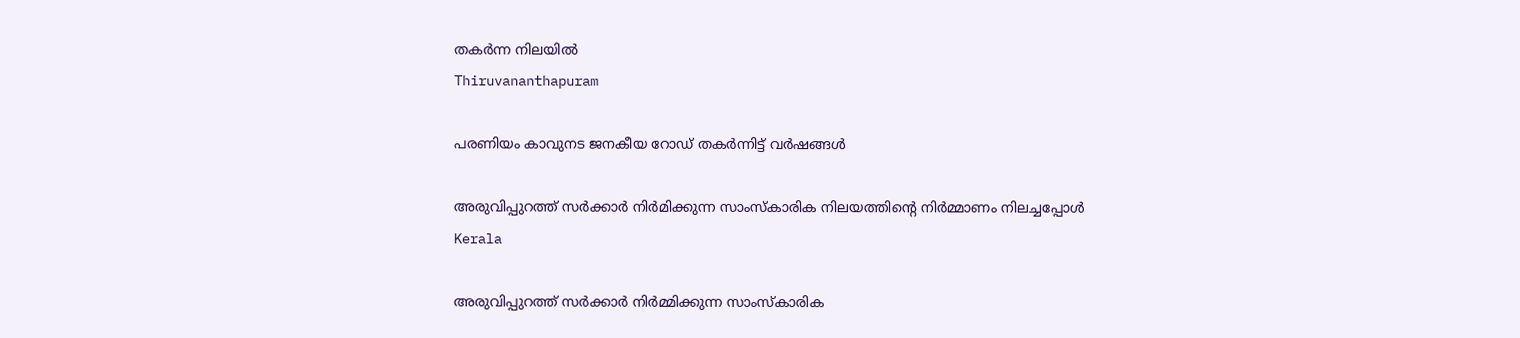തകര്‍ന്ന നിലയില്‍
Thiruvananthapuram

പരണിയം കാവുനട ജനകീയ റോഡ് തകര്‍ന്നിട്ട് വര്‍ഷങ്ങള്‍

അരുവിപ്പുറത്ത് സര്‍ക്കാര്‍ നിര്‍മിക്കുന്ന സാംസ്‌കാരിക നിലയത്തിന്റെ നിര്‍മ്മാണം നിലച്ചപ്പോള്‍
Kerala

അരുവിപ്പുറത്ത് സര്‍ക്കാര്‍ നിര്‍മ്മിക്കുന്ന സാംസ്‌കാരിക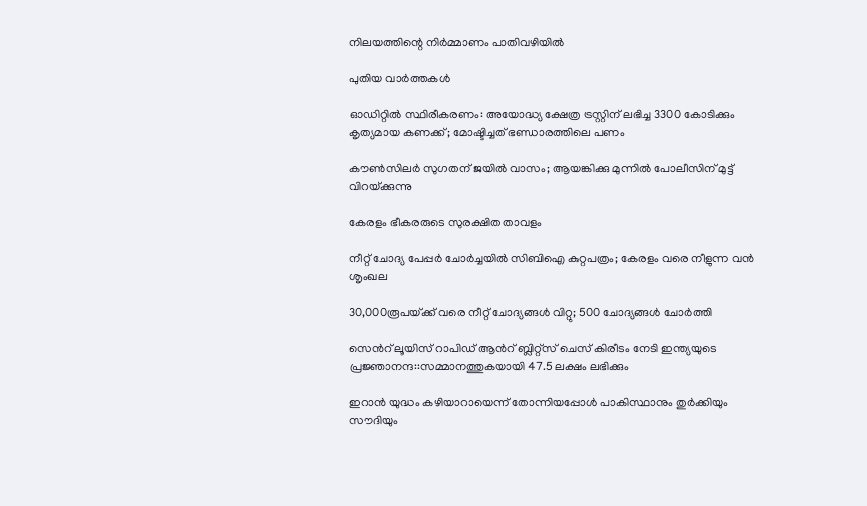നിലയത്തിന്റെ നിര്‍മ്മാണം പാതിവഴിയില്‍

പുതിയ വാര്‍ത്തകള്‍

ഓഡിറ്റില്‍ സ്ഥിരീകരണം: അയോദ്ധ്യ ക്ഷേത്ര ട്രസ്റ്റിന് ലഭിച്ച 3300 കോടിക്കും കൃത്യമായ കണക്ക്; മോഷ്ടിച്ചത് ഭണ്ഡാരത്തിലെ പണം

കൗണ്‍സിലര്‍ സുഗതന് ജയില്‍ വാസം; ആയങ്കിക്കു മുന്നില്‍ പോലീസിന് മുട്ട് വിറയ്‌ക്കുന്നു

കേരളം ഭീകരരുടെ സുരക്ഷിത താവളം

നീറ്റ് ചോദ്യ പേപ്പര്‍ ചോര്‍ച്ചയില്‍ സിബിഐ കുറ്റപത്രം; കേരളം വരെ നീളുന്ന വന്‍ ശൃംഖല

30,000രൂപയ്‌ക്ക് വരെ നീറ്റ് ചോദ്യങ്ങള്‍ വിറ്റു; 500 ചോദ്യങ്ങള്‍ ചോര്‍ത്തി

സെന്‍റ് ലൂയിസ് റാപിഡ് ആന്‍റ് ബ്ലിറ്റ്സ് ചെസ് കിരീടം നേടി ഇന്ത്യയുടെ പ്രജ്ഞാനന്ദ::സമ്മാനത്തുകയായി 47.5 ലക്ഷം ലഭിക്കും

ഇറാന്‍ യുദ്ധം കഴിയാറായെന്ന് തോന്നിയപ്പോള്‍ പാകിസ്ഥാനും തുര്‍ക്കിയും സൗദിയും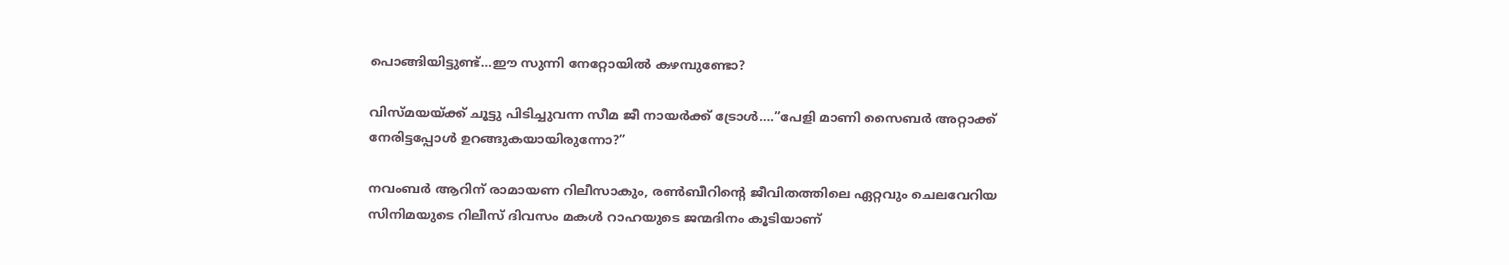പൊങ്ങിയിട്ടുണ്ട്…ഈ സുന്നി നേറ്റോയില്‍ കഴമ്പുണ്ടോ?

വിസ്മയയ്‌ക്ക് ചൂട്ടു പിടിച്ചുവന്ന സീമ ജീ നായര്‍ക്ക് ട്രോള്‍….”പേളി മാണി സൈബര്‍ അറ്റാക്ക് നേരിട്ടപ്പോള്‍ ഉറങ്ങുകയായിരുന്നോ?”

നവംബര്‍ ആറിന് രാമായണ റിലീസാകും, രണ്‍ബീറിന്റെ ജീവിതത്തിലെ ഏറ്റവും ചെലവേറിയ സിനിമയുടെ റിലീസ് ദിവസം മകള്‍ റാഹയുടെ ജന്മദിനം കൂടിയാണ്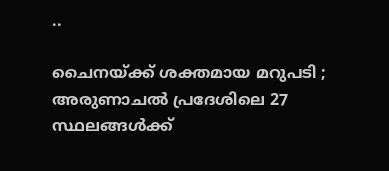..

ചൈനയ്‌ക്ക് ശക്തമായ മറുപടി ; അരുണാചൽ പ്രദേശിലെ 27 സ്ഥലങ്ങൾക്ക്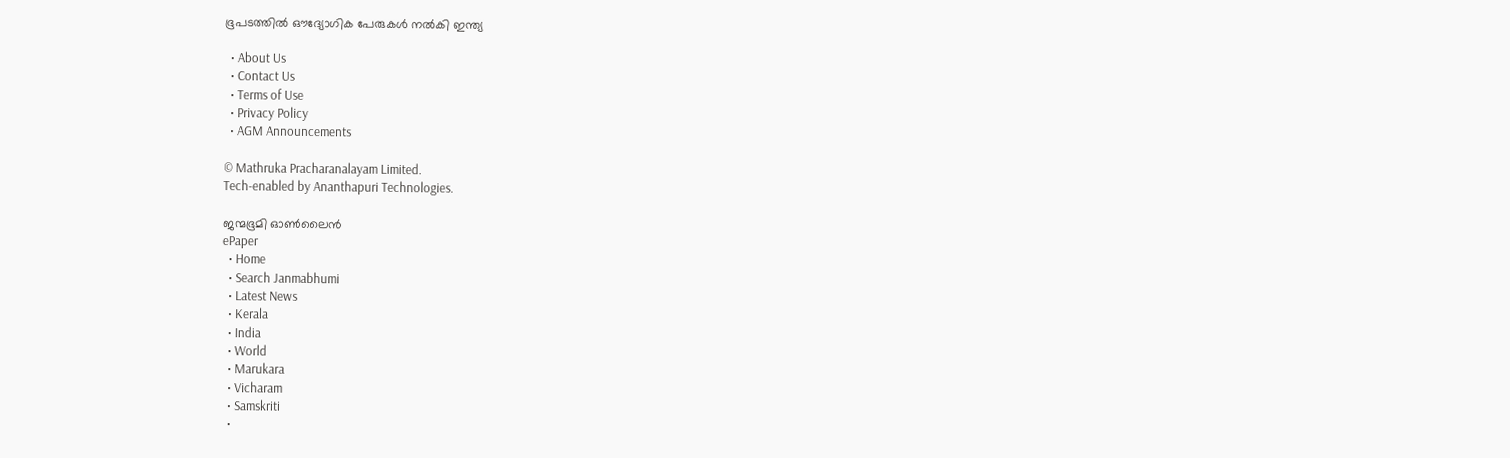ഭൂപടത്തിൽ ഔദ്യോഗിക പേരുകൾ നൽകി ഇന്ത്യ

  • About Us
  • Contact Us
  • Terms of Use
  • Privacy Policy
  • AGM Announcements

© Mathruka Pracharanalayam Limited.
Tech-enabled by Ananthapuri Technologies.

ജന്മഭൂമി ഓണ്‍ലൈന്‍
ePaper
  • Home
  • Search Janmabhumi
  • Latest News
  • Kerala
  • India
  • World
  • Marukara
  • Vicharam
  • Samskriti
  •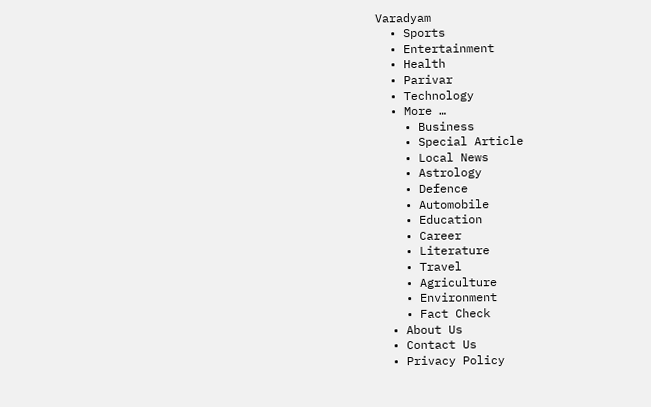Varadyam
  • Sports
  • Entertainment
  • Health
  • Parivar
  • Technology
  • More …
    • Business
    • Special Article
    • Local News
    • Astrology
    • Defence
    • Automobile
    • Education
    • Career
    • Literature
    • Travel
    • Agriculture
    • Environment
    • Fact Check
  • About Us
  • Contact Us
  • Privacy Policy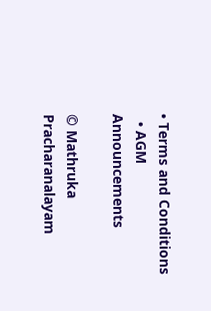• Terms and Conditions
  • AGM Announcements

© Mathruka Pracharanalayam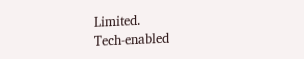Limited.
Tech-enabled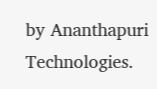by Ananthapuri Technologies.